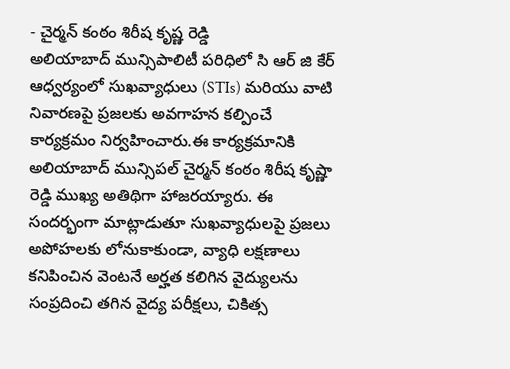- చైర్మన్ కంఠం శిరీష కృష్ణ రెడ్డి
అలియాబాద్ మున్సిపాలిటీ పరిధిలో సి ఆర్ జి కేర్ ఆధ్వర్యంలో సుఖవ్యాధులు (STIs) మరియు వాటి నివారణపై ప్రజలకు అవగాహన కల్పించే కార్యక్రమం నిర్వహించారు.ఈ కార్యక్రమానికి అలియాబాద్ మున్సిపల్ చైర్మన్ కంఠం శిరీష కృష్ణా రెడ్డి ముఖ్య అతిథిగా హాజరయ్యారు. ఈ సందర్భంగా మాట్లాడుతూ సుఖవ్యాధులపై ప్రజలు అపోహలకు లోనుకాకుండా, వ్యాధి లక్షణాలు కనిపించిన వెంటనే అర్హత కలిగిన వైద్యులను సంప్రదించి తగిన వైద్య పరీక్షలు, చికిత్స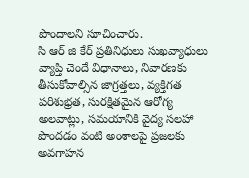పొందాలని సూచించారు.
సి ఆర్ జి కేర్ ప్రతినిధులు సుఖవ్యాధులు వ్యాప్తి చెందే విధానాలు, నివారణకు తీసుకోవాల్సిన జాగ్రత్తలు, వ్యక్తిగత పరిశుభ్రత, సురక్షితమైన ఆరోగ్య అలవాట్లు, సమయానికి వైద్య సలహా పొందడం వంటి అంశాలపై ప్రజలకు అవగాహన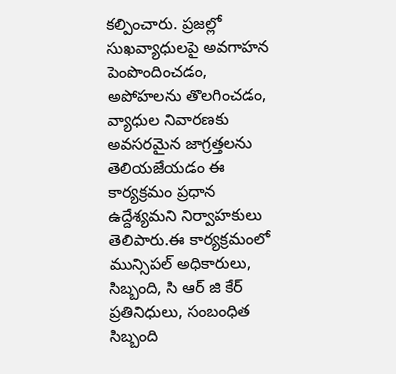కల్పించారు. ప్రజల్లో సుఖవ్యాధులపై అవగాహన పెంపొందించడం, అపోహలను తొలగించడం, వ్యాధుల నివారణకు అవసరమైన జాగ్రత్తలను తెలియజేయడం ఈ కార్యక్రమం ప్రధాన ఉద్దేశ్యమని నిర్వాహకులు తెలిపారు.ఈ కార్యక్రమంలో మున్సిపల్ అధికారులు, సిబ్బంది, సి ఆర్ జి కేర్ ప్రతినిధులు, సంబంధిత సిబ్బంది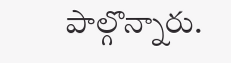పాల్గొన్నారు.